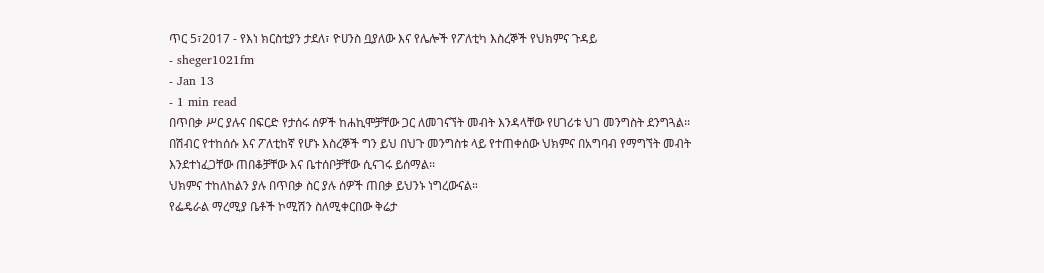ጥር 5፣2017 - የእነ ክርስቲያን ታደለ፣ ዮሀንስ ቧያለው እና የሌሎች የፖለቲካ እስረኞች የህክምና ጉዳይ
- sheger1021fm
- Jan 13
- 1 min read
በጥበቃ ሥር ያሉና በፍርድ የታሰሩ ሰዎች ከሐኪሞቻቸው ጋር ለመገናኘት መብት እንዳላቸው የሀገሪቱ ህገ መንግስት ደንግጓል፡፡
በሽብር የተከሰሱ እና ፖለቲከኛ የሆኑ እስረኞች ግን ይህ በህጉ መንግስቱ ላይ የተጠቀሰው ህክምና በአግባብ የማግኘት መብት እንደተነፈጋቸው ጠበቆቻቸው እና ቤተሰቦቻቸው ሲናገሩ ይሰማል፡፡
ህክምና ተከለከልን ያሉ በጥበቃ ስር ያሉ ሰዎች ጠበቃ ይህንኑ ነግረውናል።
የፌዴራል ማረሚያ ቤቶች ኮሚሽን ስለሚቀርበው ቅሬታ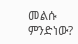መልሱ ምንድነው?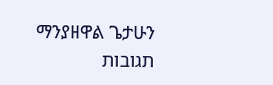ማንያዘዋል ጌታሁን
תגובות